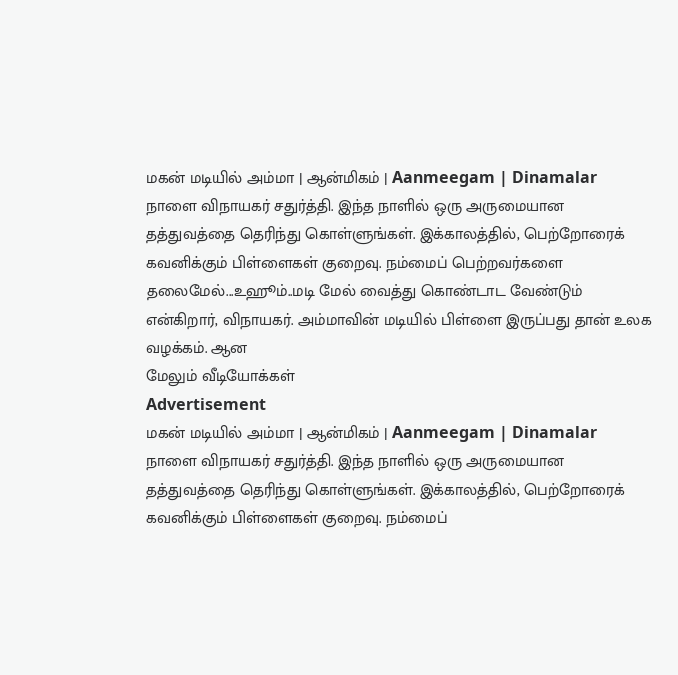மகன் மடியில் அம்மா | ஆன்மிகம் | Aanmeegam | Dinamalar
நாளை விநாயகர் சதுர்த்தி. இந்த நாளில் ஒரு அருமையான தத்துவத்தை தெரிந்து கொள்ளுங்கள். இக்காலத்தில், பெற்றோரைக் கவனிக்கும் பிள்ளைகள் குறைவு. நம்மைப் பெற்றவர்களை தலைமேல்...உஹூம்..மடி மேல் வைத்து கொண்டாட வேண்டும் என்கிறார், விநாயகர். அம்மாவின் மடியில் பிள்ளை இருப்பது தான் உலக வழக்கம். ஆன
மேலும் வீடியோக்கள்
Advertisement
மகன் மடியில் அம்மா | ஆன்மிகம் | Aanmeegam | Dinamalar
நாளை விநாயகர் சதுர்த்தி. இந்த நாளில் ஒரு அருமையான தத்துவத்தை தெரிந்து கொள்ளுங்கள். இக்காலத்தில், பெற்றோரைக் கவனிக்கும் பிள்ளைகள் குறைவு. நம்மைப்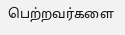பெற்றவர்களை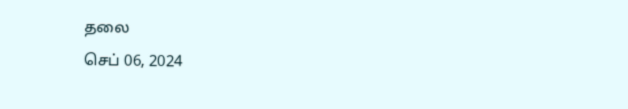தலை
செப் 06, 2024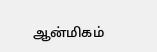ஆன்மிகம்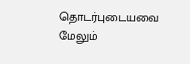தொடர்புடையவை
மேலும்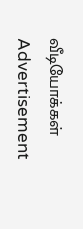வீடியோக்கள்
Advertisement